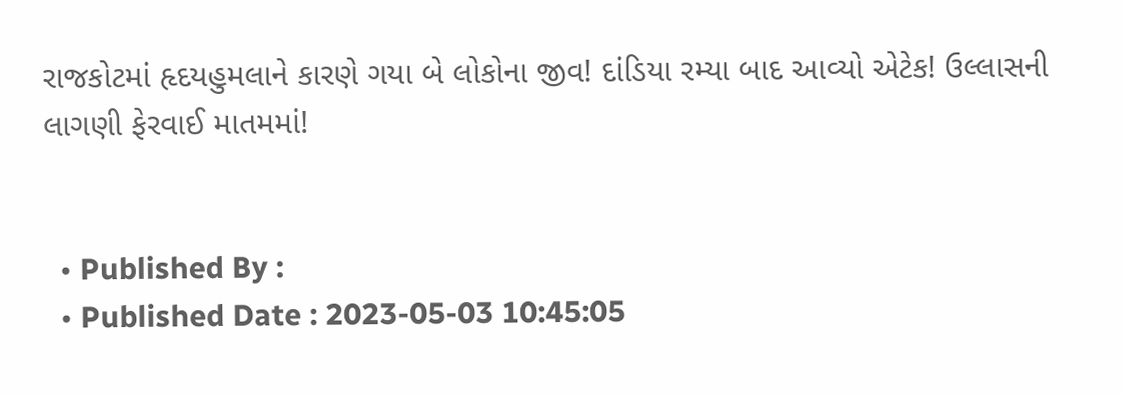રાજકોટમાં હૃદયહુમલાને કારણે ગયા બે લોકોના જીવ! દાંડિયા રમ્યા બાદ આવ્યો એટેક! ઉલ્લાસની લાગણી ફેરવાઈ માતમમાં!


  • Published By :
  • Published Date : 2023-05-03 10:45:05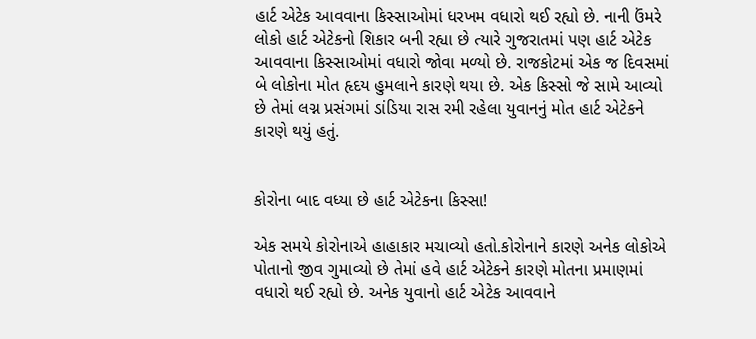હાર્ટ એટેક આવવાના કિસ્સાઓમાં ધરખમ વધારો થઈ રહ્યો છે. નાની ઉંમરે લોકો હાર્ટ એટેકનો શિકાર બની રહ્યા છે ત્યારે ગુજરાતમાં પણ હાર્ટ એટેક આવવાના કિસ્સાઓમાં વધારો જોવા મળ્યો છે. રાજકોટમાં એક જ દિવસમાં બે લોકોના મોત હૃદય હુમલાને કારણે થયા છે. એક કિસ્સો જે સામે આવ્યો છે તેમાં લગ્ન પ્રસંગમાં ડાંડિયા રાસ રમી રહેલા યુવાનનું મોત હાર્ટ એટેકને કારણે થયું હતું.


કોરોના બાદ વધ્યા છે હાર્ટ એટેકના કિસ્સા!

એક સમયે કોરોનાએ હાહાકાર મચાવ્યો હતો.કોરોનાને કારણે અનેક લોકોએ પોતાનો જીવ ગુમાવ્યો છે તેમાં હવે હાર્ટ એટેકને કારણે મોતના પ્રમાણમાં વધારો થઈ રહ્યો છે. અનેક યુવાનો હાર્ટ એટેક આવવાને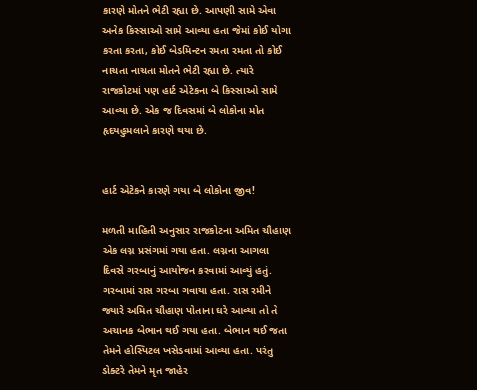કારણે મોતને ભેટી રહ્યા છે. આપણી સામે એવા અનેક કિસ્સાઓ સામે આવ્યા હતા જેમાં કોઈ યોગા કરતા કરતા, કોઈ બેડમિન્ટન રમતા રમતા તો કોઈ નાચતા નાચતા મોતને ભેટી રહ્યા છે. ત્યારે રાજકોટમાં પણ હાર્ટ એટેકના બે કિસ્સાઓ સામે આવ્યા છે. એક જ દિવસમાં બે લોકોના મોત હૃદયહુમલાને કારણે થયા છે.


હાર્ટ એટેકને કારણે ગયા બે લોકોના જીવ!

મળતી માહિતી અનુસાર રાજકોટના અમિત ચૌહાણ એક લગ્ન પ્રસંગમાં ગયા હતા. લગ્નના આગલા દિવસે ગરબાનું આયોજન કરવામાં આવ્યું હતું. ગરબામાં રાસ ગરબા ગવાયા હતા. રાસ રમીને જ્યારે અમિત ચૌહાણ પોતાના ઘરે આવ્યા તો તે અચાનક બેભાન થઈ ગયા હતા. બેભાન થઈ જતા તેમને હોસ્પિટલ ખસેડવામાં આવ્યા હતા. પરંતુ ડોક્ટરે તેમને મૃત જાહેર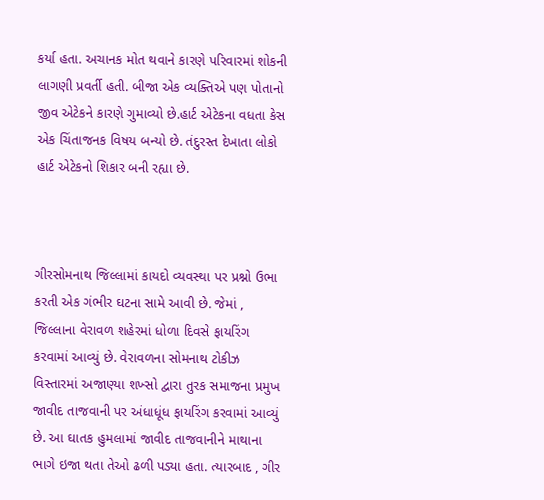કર્યા હતા. અચાનક મોત થવાને કારણે પરિવારમાં શોકની લાગણી પ્રવર્તી હતી. બીજા એક વ્યક્તિએ પણ પોતાનો જીવ એટેકને કારણે ગુમાવ્યો છે.હાર્ટ એટેકના વધતા કેસ એક ચિંતાજનક વિષય બન્યો છે. તંદુરસ્ત દેખાતા લોકો હાર્ટ એટેકનો શિકાર બની રહ્યા છે.



ગીરસોમનાથ જિલ્લામાં કાયદો વ્યવસ્થા પર પ્રશ્નો ઉભા કરતી એક ગંભીર ઘટના સામે આવી છે. જેમાં , જિલ્લાના વેરાવળ શહેરમાં ધોળા દિવસે ફાયરિંગ કરવામાં આવ્યું છે. વેરાવળના સોમનાથ ટોકીઝ વિસ્તારમાં અજાણ્યા શખ્સો દ્વારા તુરક સમાજના પ્રમુખ જાવીદ તાજવાની પર અંધાધૂંધ ફાયરિંગ કરવામાં આવ્યું છે. આ ઘાતક હુમલામાં જાવીદ તાજવાનીને માથાના ભાગે ઇજા થતા તેઓ ઢળી પડ્યા હતા. ત્યારબાદ , ગીર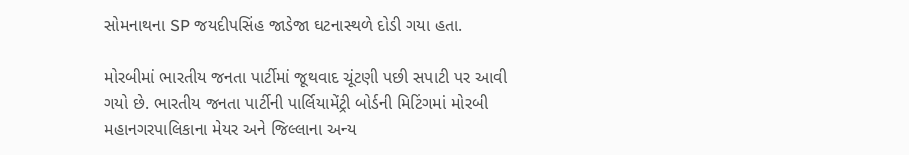સોમનાથના SP જયદીપસિંહ જાડેજા ઘટનાસ્થળે દોડી ગયા હતા.

મોરબીમાં ભારતીય જનતા પાર્ટીમાં જૂથવાદ ચૂંટણી પછી સપાટી પર આવી ગયો છે. ભારતીય જનતા પાર્ટીની પાર્લિયામેંટ્રી બોર્ડની મિટિંગમાં મોરબી મહાનગરપાલિકાના મેયર અને જિલ્લાના અન્ય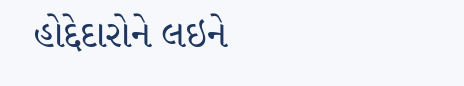હોદ્દેદારોને લઇને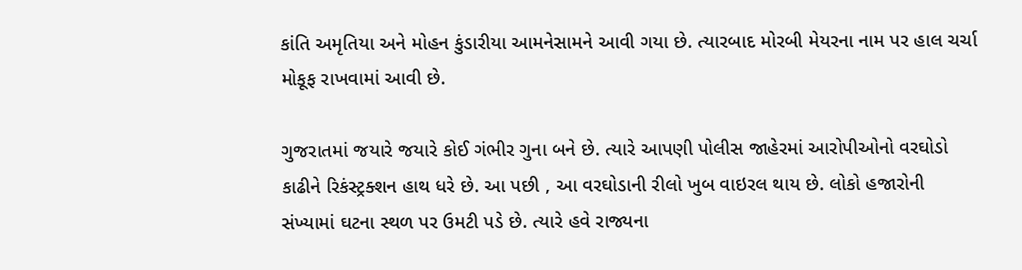કાંતિ અમૃતિયા અને મોહન કુંડારીયા આમનેસામને આવી ગયા છે. ત્યારબાદ મોરબી મેયરના નામ પર હાલ ચર્ચા મોકૂફ રાખવામાં આવી છે.

ગુજરાતમાં જયારે જયારે કોઈ ગંભીર ગુના બને છે. ત્યારે આપણી પોલીસ જાહેરમાં આરોપીઓનો વરઘોડો કાઢીને રિકંસ્ટ્રક્શન હાથ ધરે છે. આ પછી , આ વરઘોડાની રીલો ખુબ વાઇરલ થાય છે. લોકો હજારોની સંખ્યામાં ઘટના સ્થળ પર ઉમટી પડે છે. ત્યારે હવે રાજ્યના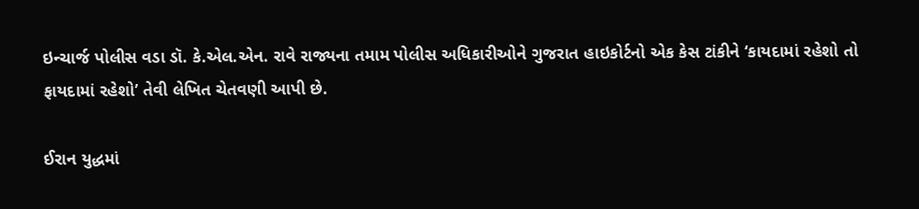ઇન્ચાર્જ પોલીસ વડા ડૉ. કે.એલ.એન. રાવે રાજ્યના તમામ પોલીસ અધિકારીઓને ગુજરાત હાઇકોર્ટનો એક કેસ ટાંકીને ‘કાયદામાં રહેશો તો ફાયદામાં રહેશો’ તેવી લેખિત ચેતવણી આપી છે.

ઈરાન યુદ્ધમાં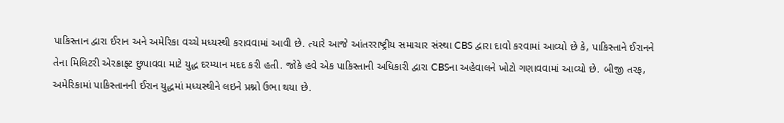પાકિસ્તાન દ્વારા ઈરાન અને અમેરિકા વચ્ચે મધ્યસ્થી કરાવવામાં આવી છે. ત્યારે આજે આંતરરાષ્ટ્રીય સમાચાર સંસ્થા CBS દ્વારા દાવો કરવામાં આવ્યો છે કે, પાકિસ્તાને ઈરાનને તેના મિલિટરી એરક્રાફ્ટ છુપાવવા માટે યુદ્ધ દરમ્યાન મદદ કરી હતી. જોકે હવે એક પાકિસ્તાની અધિકારી દ્વારા CBSના અહેવાલને ખોટો ગણાવવામાં આવ્યો છે. બીજી તરફ, અમેરિકામાં પાકિસ્તાનની ઈરાન યુદ્ધમાં મધ્યસ્થીને લઇને પ્રશ્નો ઉભા થયા છે.